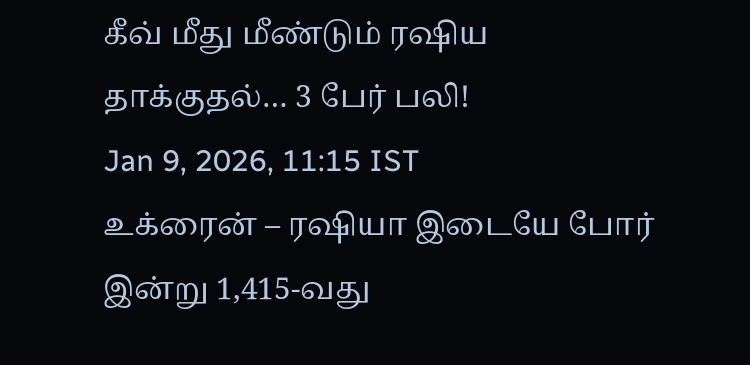கீவ் மீது மீண்டும் ரஷிய தாக்குதல்… 3 பேர் பலி!
Jan 9, 2026, 11:15 IST
உக்ரைன் – ரஷியா இடையே போர் இன்று 1,415-வது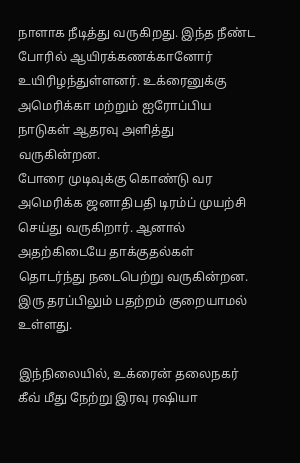நாளாக நீடித்து வருகிறது. இந்த நீண்ட போரில் ஆயிரக்கணக்கானோர் உயிரிழந்துள்ளனர். உக்ரைனுக்கு அமெரிக்கா மற்றும் ஐரோப்பிய நாடுகள் ஆதரவு அளித்து வருகின்றன.
போரை முடிவுக்கு கொண்டு வர அமெரிக்க ஜனாதிபதி டிரம்ப் முயற்சி செய்து வருகிறார். ஆனால் அதற்கிடையே தாக்குதல்கள் தொடர்ந்து நடைபெற்று வருகின்றன. இரு தரப்பிலும் பதற்றம் குறையாமல் உள்ளது.

இந்நிலையில், உக்ரைன் தலைநகர் கீவ் மீது நேற்று இரவு ரஷியா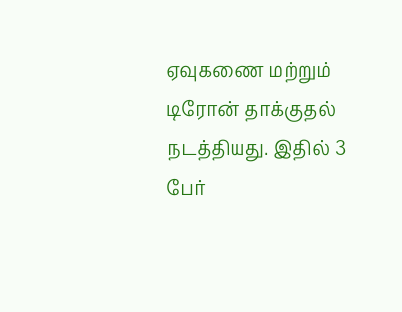ஏவுகணை மற்றும் டிரோன் தாக்குதல் நடத்தியது. இதில் 3 பேர்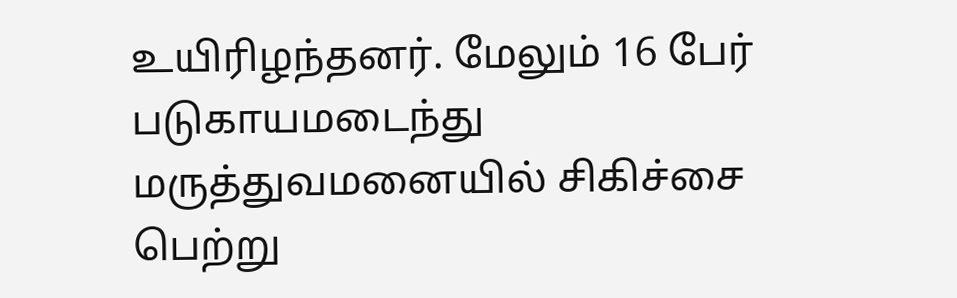உயிரிழந்தனர். மேலும் 16 பேர் படுகாயமடைந்து மருத்துவமனையில் சிகிச்சை பெற்று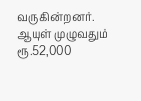வருகின்றனர்.
ஆயுள் முழுவதும் ரூ.52,000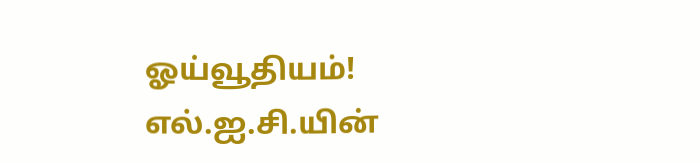ஓய்வூதியம்! எல்.ஐ.சி.யின்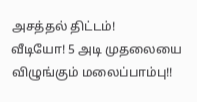அசத்தல் திட்டம்!
வீடியோ! 5 அடி முதலையை விழுங்கும் மலைப்பாம்பு!!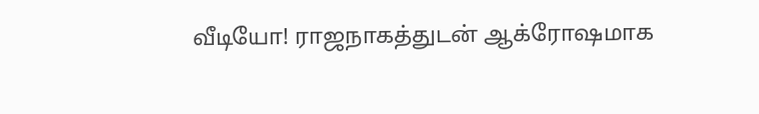வீடியோ! ராஜநாகத்துடன் ஆக்ரோஷமாக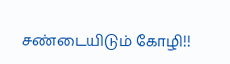சண்டையிடும் கோழி!!